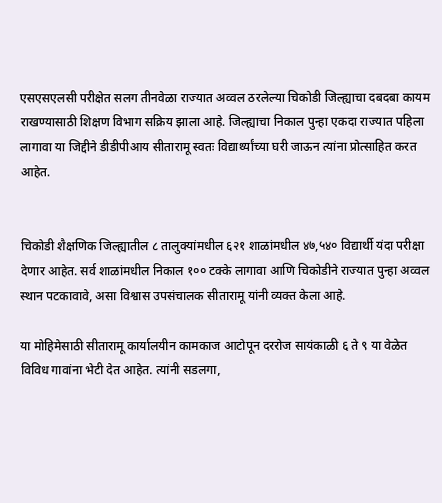एसएसएलसी परीक्षेत सलग तीनवेळा राज्यात अव्वल ठरलेल्या चिकोडी जिल्ह्याचा दबदबा कायम राखण्यासाठी शिक्षण विभाग सक्रिय झाला आहे. जिल्ह्याचा निकाल पुन्हा एकदा राज्यात पहिला लागावा या जिद्दीने डीडीपीआय सीतारामू स्वतः विद्यार्थ्यांच्या घरी जाऊन त्यांना प्रोत्साहित करत आहेत.


चिकोडी शैक्षणिक जिल्ह्यातील ८ तालुक्यांमधील ६२१ शाळांमधील ४७,५४० विद्यार्थी यंदा परीक्षा देणार आहेत. सर्व शाळांमधील निकाल १०० टक्के लागावा आणि चिकोडीने राज्यात पुन्हा अव्वल स्थान पटकावावे, असा विश्वास उपसंचालक सीतारामू यांनी व्यक्त केला आहे.

या मोहिमेसाठी सीतारामू कार्यालयीन कामकाज आटोपून दररोज सायंकाळी ६ ते ९ या वेळेत विविध गावांना भेटी देत आहेत. त्यांनी सडलगा,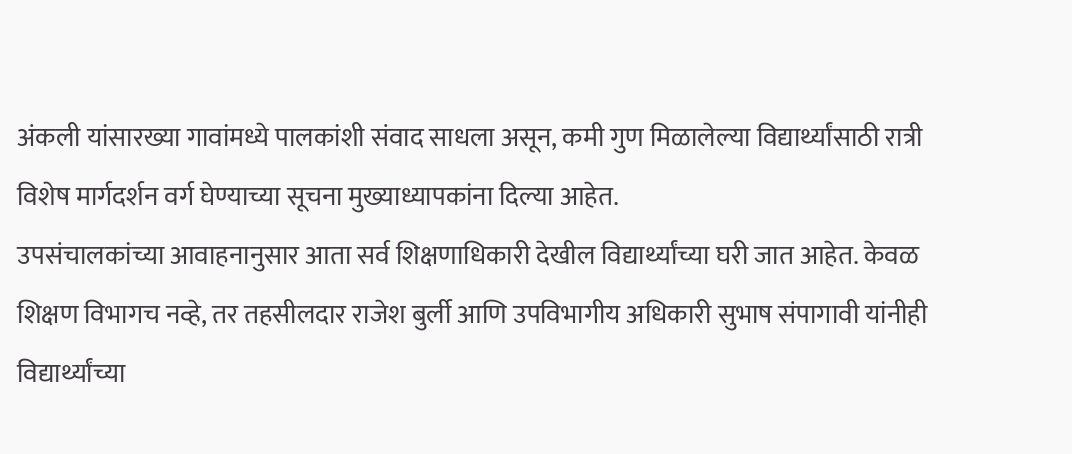अंकली यांसारख्या गावांमध्ये पालकांशी संवाद साधला असून, कमी गुण मिळालेल्या विद्यार्थ्यांसाठी रात्री विशेष मार्गदर्शन वर्ग घेण्याच्या सूचना मुख्याध्यापकांना दिल्या आहेत.
उपसंचालकांच्या आवाहनानुसार आता सर्व शिक्षणाधिकारी देखील विद्यार्थ्यांच्या घरी जात आहेत. केवळ शिक्षण विभागच नव्हे, तर तहसीलदार राजेश बुर्ली आणि उपविभागीय अधिकारी सुभाष संपागावी यांनीही विद्यार्थ्यांच्या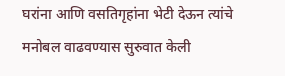घरांना आणि वसतिगृहांना भेटी देऊन त्यांचे मनोबल वाढवण्यास सुरुवात केली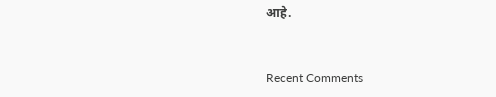आहे.


Recent Comments